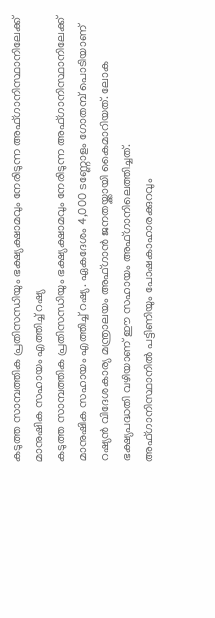കടുത്ത സാമ്പത്തിക പ്രതിസന്ധിയും ഭക്ഷ്യക്ഷാമവും നേരിടുന്ന അഫ്ഗാനിസ്ഥാനിലേക്ക് മാനുഷിക സഹായം എത്തിച്ച് റഷ്യ
കടുത്ത സാമ്പത്തിക പ്രതിസന്ധിയും ഭക്ഷ്യക്ഷാമവും നേരിടുന്ന അഫ്ഗാനിസ്ഥാനിലേക്ക് മാനുഷിക സഹായം എത്തിച്ച് റഷ്യ. ഏകദേശം 4,000 ടണ്ണോളം ഗോതമ്പ് പൊടിയാണ് റഷ്യൻ വിദേശകാര്യ മന്ത്രാലയം അഫ്ഗാൻ ജനതയ്ക്കായി കൈമാറിയത്. ലോക ഭക്ഷ്യപദ്ധതി വഴിയാണ് ഈ സഹായം അഫ്ഗാനിലെത്തിച്ചത്.
അഫ്ഗാനിസ്ഥാനിൽ പട്ടിണിയും പോഷകാഹാരക്കുറവും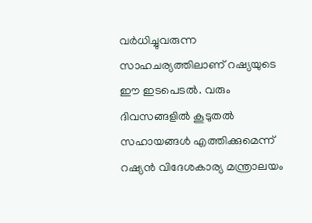വർധിച്ചുവരുന്ന സാഹചര്യത്തിലാണ് റഷ്യയുടെ ഈ ഇടപെടൽ. വരും ദിവസങ്ങളിൽ കൂടുതൽ സഹായങ്ങൾ എത്തിക്കുമെന്ന് റഷ്യൻ വിദേശകാര്യ മന്ത്രാലയം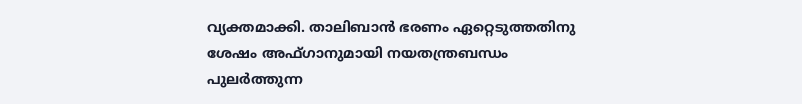വ്യക്തമാക്കി. താലിബാൻ ഭരണം ഏറ്റെടുത്തതിനു ശേഷം അഫ്ഗാനുമായി നയതന്ത്രബന്ധം പുലർത്തുന്ന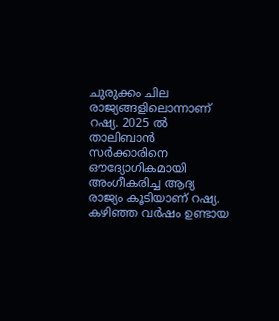ചുരുക്കം ചില രാജ്യങ്ങളിലൊന്നാണ് റഷ്യ. 2025 ൽ താലിബാൻ സർക്കാരിനെ ഔദ്യോഗികമായി അംഗീകരിച്ച ആദ്യ രാജ്യം കൂടിയാണ് റഷ്യ. കഴിഞ്ഞ വർഷം ഉണ്ടായ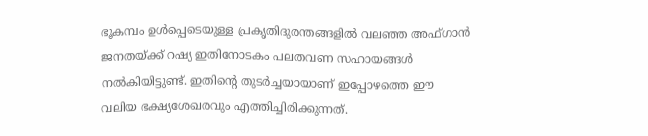ഭൂകമ്പം ഉൾപ്പെടെയുള്ള പ്രകൃതിദുരന്തങ്ങളിൽ വലഞ്ഞ അഫ്ഗാൻ ജനതയ്ക്ക് റഷ്യ ഇതിനോടകം പലതവണ സഹായങ്ങൾ നൽകിയിട്ടുണ്ട്. ഇതിന്റെ തുടർച്ചയായാണ് ഇപ്പോഴത്തെ ഈ വലിയ ഭക്ഷ്യശേഖരവും എത്തിച്ചിരിക്കുന്നത്.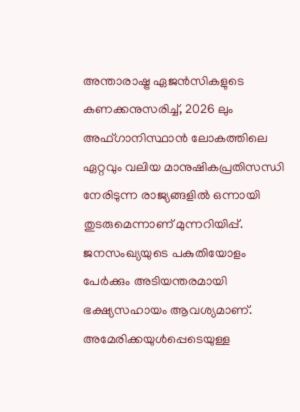അന്താരാഷ്ട്ര ഏജൻസികളുടെ കണക്കനുസരിച്ച്, 2026 ലും അഫ്ഗാനിസ്ഥാൻ ലോകത്തിലെ ഏറ്റവും വലിയ മാനുഷികപ്രതിസന്ധി നേരിടുന്ന രാജ്യങ്ങളിൽ ഒന്നായി തുടരുമെന്നാണ് മുന്നറിയിപ്പ്. ജനസംഖ്യയുടെ പകുതിയോളം പേർക്കും അടിയന്തരമായി ഭക്ഷ്യസഹായം ആവശ്യമാണ്.
അമേരിക്കയുൾപ്പെടെയുള്ള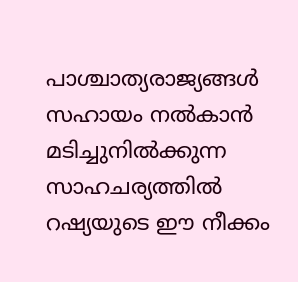പാശ്ചാത്യരാജ്യങ്ങൾ സഹായം നൽകാൻ മടിച്ചുനിൽക്കുന്ന സാഹചര്യത്തിൽ റഷ്യയുടെ ഈ നീക്കം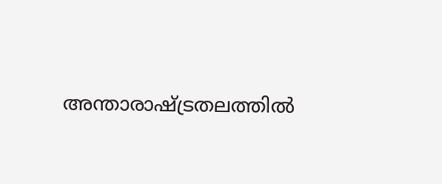അന്താരാഷ്ട്രതലത്തിൽ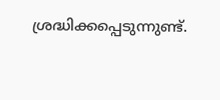ശ്രദ്ധിക്കപ്പെടുന്നുണ്ട്.